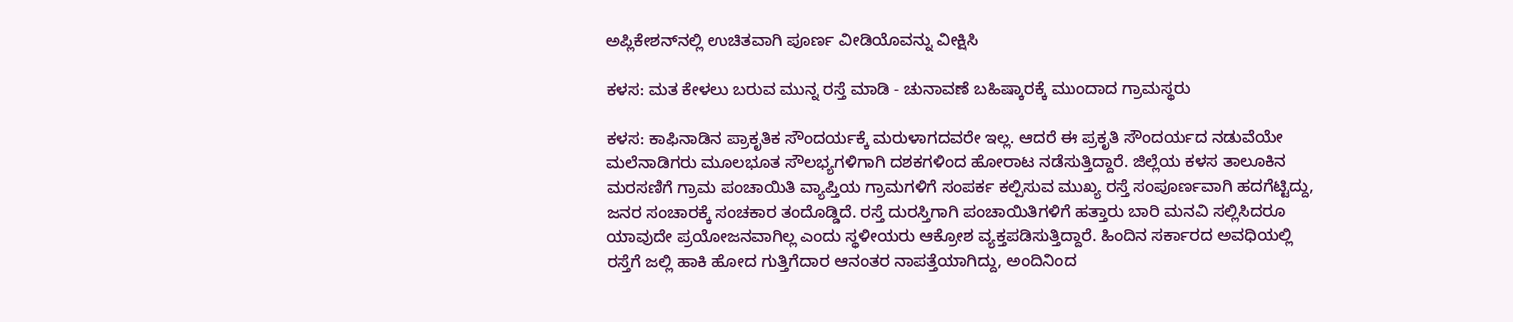ಅಪ್ಲಿಕೇಶನ್‌ನಲ್ಲಿ ಉಚಿತವಾಗಿ ಪೂರ್ಣ ವೀಡಿಯೊವನ್ನು ವೀಕ್ಷಿಸಿ

ಕಳಸ: ಮತ ಕೇಳಲು ಬರುವ ಮುನ್ನ ರಸ್ತೆ ಮಾಡಿ - ಚುನಾವಣೆ ಬಹಿಷ್ಕಾರಕ್ಕೆ ಮುಂದಾದ ಗ್ರಾಮಸ್ಥರು

ಕಳಸ: ಕಾಫಿನಾಡಿನ ಪ್ರಾಕೃತಿಕ ಸೌಂದರ್ಯಕ್ಕೆ ಮರುಳಾಗದವರೇ ಇಲ್ಲ. ಆದರೆ ಈ ಪ್ರಕೃತಿ ಸೌಂದರ್ಯದ ನಡುವೆಯೇ ಮಲೆನಾಡಿಗರು ಮೂಲಭೂತ ಸೌಲಭ್ಯಗಳಿಗಾಗಿ ದಶಕಗಳಿಂದ ಹೋರಾಟ ನಡೆಸುತ್ತಿದ್ದಾರೆ. ಜಿಲ್ಲೆಯ ಕಳಸ ತಾಲೂಕಿನ ಮರಸಣಿಗೆ ಗ್ರಾಮ ಪಂಚಾಯಿತಿ ವ್ಯಾಪ್ತಿಯ ಗ್ರಾಮಗಳಿಗೆ ಸಂಪರ್ಕ ಕಲ್ಪಿಸುವ ಮುಖ್ಯ ರಸ್ತೆ ಸಂಪೂರ್ಣವಾಗಿ ಹದಗೆಟ್ಟಿದ್ದು, ಜನರ ಸಂಚಾರಕ್ಕೆ ಸಂಚಕಾರ ತಂದೊಡ್ಡಿದೆ. ರಸ್ತೆ ದುರಸ್ತಿಗಾಗಿ ಪಂಚಾಯಿತಿಗಳಿಗೆ ಹತ್ತಾರು ಬಾರಿ ಮನವಿ ಸಲ್ಲಿಸಿದರೂ ಯಾವುದೇ ಪ್ರಯೋಜನವಾಗಿಲ್ಲ ಎಂದು ಸ್ಥಳೀಯರು ಆಕ್ರೋಶ ವ್ಯಕ್ತಪಡಿಸುತ್ತಿದ್ದಾರೆ. ಹಿಂದಿನ ಸರ್ಕಾರದ ಅವಧಿಯಲ್ಲಿ ರಸ್ತೆಗೆ ಜಲ್ಲಿ ಹಾಕಿ ಹೋದ ಗುತ್ತಿಗೆದಾರ ಆನಂತರ ನಾಪತ್ತೆಯಾಗಿದ್ದು, ಅಂದಿನಿಂದ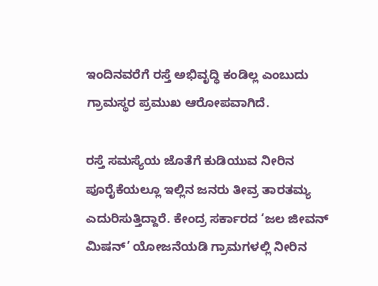ಇಂದಿನವರೆಗೆ ರಸ್ತೆ ಅಭಿವೃದ್ಧಿ ಕಂಡಿಲ್ಲ ಎಂಬುದು ಗ್ರಾಮಸ್ಥರ ಪ್ರಮುಖ ಆರೋಪವಾಗಿದೆ.

ರಸ್ತೆ ಸಮಸ್ಯೆಯ ಜೊತೆಗೆ ಕುಡಿಯುವ ನೀರಿನ ಪೂರೈಕೆಯಲ್ಲೂ ಇಲ್ಲಿನ ಜನರು ತೀವ್ರ ತಾರತಮ್ಯ ಎದುರಿಸುತ್ತಿದ್ದಾರೆ. ಕೇಂದ್ರ ಸರ್ಕಾರದ ‘ಜಲ ಜೀವನ್ ಮಿಷನ್’ ಯೋಜನೆಯಡಿ ಗ್ರಾಮಗಳಲ್ಲಿ ನೀರಿನ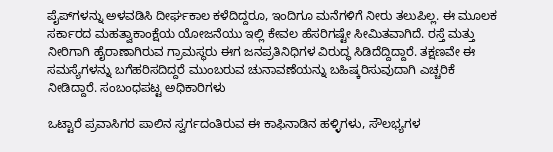ಪೈಪ್‌ಗಳನ್ನು ಅಳವಡಿಸಿ ದೀರ್ಘಕಾಲ ಕಳೆದಿದ್ದರೂ, ಇಂದಿಗೂ ಮನೆಗಳಿಗೆ ನೀರು ತಲುಪಿಲ್ಲ. ಈ ಮೂಲಕ ಸರ್ಕಾರದ ಮಹತ್ವಾಕಾಂಕ್ಷೆಯ ಯೋಜನೆಯು ಇಲ್ಲಿ ಕೇವಲ ಹೆಸರಿಗಷ್ಟೇ ಸೀಮಿತವಾಗಿದೆ. ರಸ್ತೆ ಮತ್ತು ನೀರಿಗಾಗಿ ಹೈರಾಣಾಗಿರುವ ಗ್ರಾಮಸ್ಥರು ಈಗ ಜನಪ್ರತಿನಿಧಿಗಳ ವಿರುದ್ಧ ಸಿಡಿದೆದ್ದಿದ್ದಾರೆ. ತಕ್ಷಣವೇ ಈ ಸಮಸ್ಯೆಗಳನ್ನು ಬಗೆಹರಿಸದಿದ್ದರೆ ಮುಂಬರುವ ಚುನಾವಣೆಯನ್ನು ಬಹಿಷ್ಕರಿಸುವುದಾಗಿ ಎಚ್ಚರಿಕೆ ನೀಡಿದ್ದಾರೆ. ಸಂಬಂಧಪಟ್ಟ ಅಧಿಕಾರಿಗಳು

ಒಟ್ಟಾರೆ ಪ್ರವಾಸಿಗರ ಪಾಲಿನ ಸ್ವರ್ಗದಂತಿರುವ ಈ ಕಾಫಿನಾಡಿನ ಹಳ್ಳಿಗಳು, ಸೌಲಭ್ಯಗಳ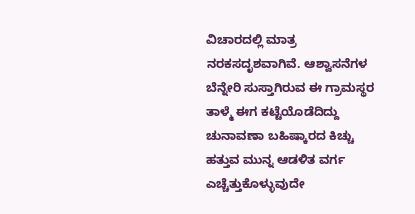ವಿಚಾರದಲ್ಲಿ ಮಾತ್ರ ನರಕಸದೃಶವಾಗಿವೆ. ಆಶ್ವಾಸನೆಗಳ ಬೆನ್ನೇರಿ ಸುಸ್ತಾಗಿರುವ ಈ ಗ್ರಾಮಸ್ಥರ ತಾಳ್ಮೆ ಈಗ ಕಟ್ಟೆಯೊಡೆದಿದ್ದು ಚುನಾವಣಾ ಬಹಿಷ್ಕಾರದ ಕಿಚ್ಚು ಹತ್ತುವ ಮುನ್ನ ಆಡಳಿತ ವರ್ಗ ಎಚ್ಚೆತ್ತುಕೊಳ್ಳುವುದೇ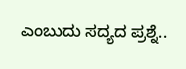ಎಂಬುದು ಸದ್ಯದ ಪ್ರಶ್ನೆ..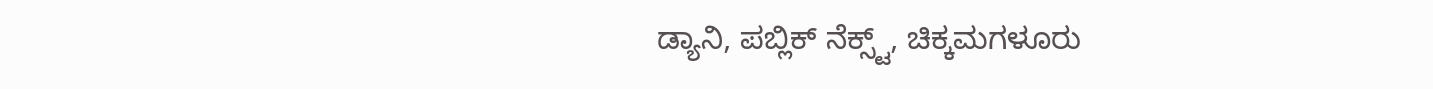ಡ್ಯಾನಿ, ಪಬ್ಲಿಕ್ ನೆಕ್ಸ್ಟ್, ಚಿಕ್ಕಮಗಳೂರು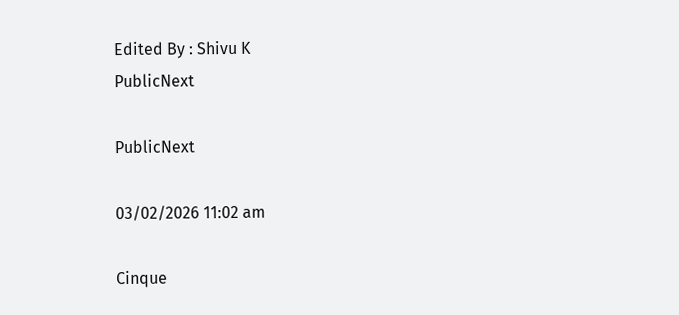Edited By : Shivu K
PublicNext

PublicNext

03/02/2026 11:02 am

Cinque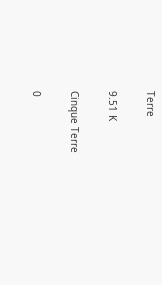Terre

9.51 K

Cinque Terre

0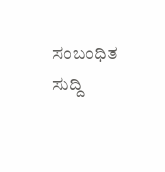ಸಂಬಂಧಿತ ಸುದ್ದಿ